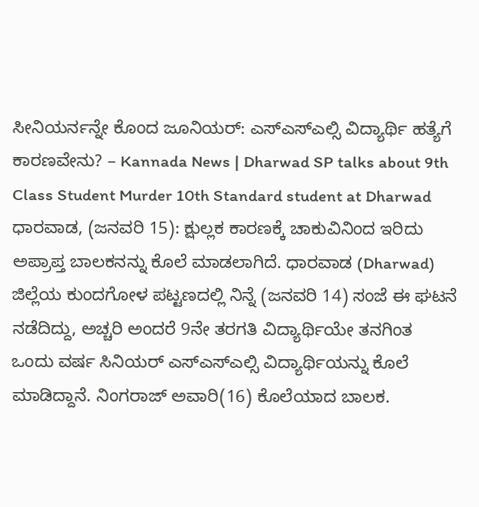ಸೀನಿಯರ್ನನ್ನೇ ಕೊಂದ ಜೂನಿಯರ್: ಎಸ್ಎಸ್ಎಲ್ಸಿ ವಿದ್ಯಾರ್ಥಿ ಹತ್ಯೆಗೆ ಕಾರಣವೇನು? – Kannada News | Dharwad SP talks about 9th Class Student Murder 10th Standard student at Dharwad
ಧಾರವಾಡ, (ಜನವರಿ 15): ಕ್ಷುಲ್ಲಕ ಕಾರಣಕ್ಕೆ ಚಾಕುವಿನಿಂದ ಇರಿದು ಅಪ್ರಾಪ್ತ ಬಾಲಕನನ್ನು ಕೊಲೆ ಮಾಡಲಾಗಿದೆ. ಧಾರವಾಡ (Dharwad) ಜಿಲ್ಲೆಯ ಕುಂದಗೋಳ ಪಟ್ಟಣದಲ್ಲಿ ನಿನ್ನೆ (ಜನವರಿ 14) ಸಂಜೆ ಈ ಘಟನೆ ನಡೆದಿದ್ದು, ಅಚ್ಚರಿ ಅಂದರೆ 9ನೇ ತರಗತಿ ವಿದ್ಯಾರ್ಥಿಯೇ ತನಗಿಂತ ಒಂದು ವರ್ಷ ಸಿನಿಯರ್ ಎಸ್ಎಸ್ಎಲ್ಸಿ ವಿದ್ಯಾರ್ಥಿಯನ್ನು ಕೊಲೆ ಮಾಡಿದ್ದಾನೆ. ನಿಂಗರಾಜ್ ಅವಾರಿ(16) ಕೊಲೆಯಾದ ಬಾಲಕ.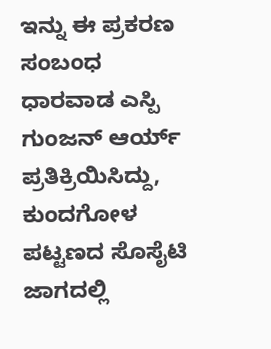ಇನ್ನು ಈ ಪ್ರಕರಣ ಸಂಬಂಧ ಧಾರವಾಡ ಎಸ್ಪಿ ಗುಂಜನ್ ಆರ್ಯ್ ಪ್ರತಿಕ್ರಿಯಿಸಿದ್ದು, ಕುಂದಗೋಳ ಪಟ್ಟಣದ ಸೊಸೈಟಿ ಜಾಗದಲ್ಲಿ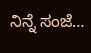ನಿನ್ನೆ ಸಂಜೆ…